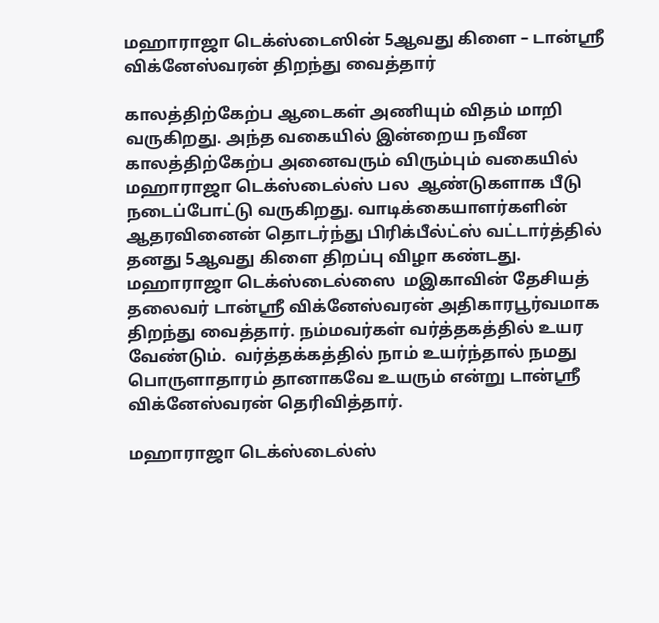மஹாராஜா டெக்ஸ்டைஸின் 5ஆவது கிளை – டான்ஶ்ரீ விக்னேஸ்வரன் திறந்து வைத்தார்

காலத்திற்கேற்ப ஆடைகள் அணியும் விதம் மாறி வருகிறது. அந்த வகையில் இன்றைய நவீன காலத்திற்கேற்ப அனைவரும் விரும்பும் வகையில் மஹாராஜா டெக்ஸ்டைல்ஸ் பல  ஆண்டுகளாக பீடு நடைப்போட்டு வருகிறது. வாடிக்கையாளர்களின் ஆதரவினைன் தொடர்ந்து பிரிக்பீல்ட்ஸ் வட்டார்த்தில் தனது 5ஆவது கிளை திறப்பு விழா கண்டது. மஹாராஜா டெக்ஸ்டைல்ஸை  மஇகாவின் தேசியத் தலைவர் டான்ஶ்ரீ விக்னேஸ்வரன் அதிகாரபூர்வமாக திறந்து வைத்தார். நம்மவர்கள் வர்த்தகத்தில் உயர வேண்டும்.  வர்த்தக்கத்தில் நாம் உயர்ந்தால் நமது பொருளாதாரம் தானாகவே உயரும் என்று டான்ஶ்ரீ விக்னேஸ்வரன் தெரிவித்தார்.

மஹாராஜா டெக்ஸ்டைல்ஸ்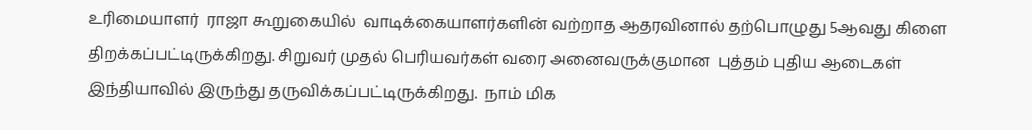உரிமையாளர்  ராஜா கூறுகையில்  வாடிக்கையாளர்களின் வற்றாத ஆதரவினால் தற்பொழுது 5ஆவது கிளை திறக்கப்பட்டிருக்கிறது. சிறுவர் முதல் பெரியவர்கள் வரை அனைவருக்குமான  புத்தம் புதிய ஆடைகள் இந்தியாவில் இருந்து தருவிக்கப்பட்டிருக்கிறது.  நாம் மிக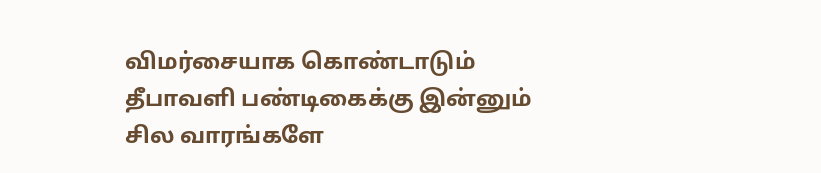விமர்சையாக கொண்டாடும் தீபாவளி பண்டிகைக்கு இன்னும் சில வாரங்களே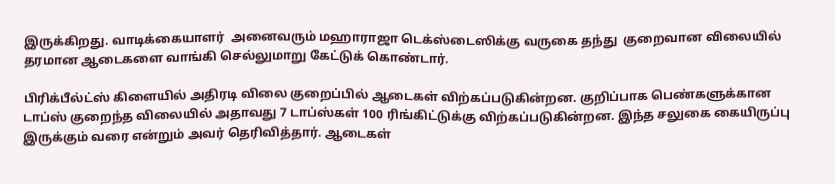இருக்கிறது. வாடிக்கையாளர்  அனைவரும் மஹாராஜா டெக்ஸ்டைஸிக்கு வருகை தந்து  குறைவான விலையில் தரமான ஆடைகளை வாங்கி செல்லுமாறு கேட்டுக் கொண்டார்.

பிரிக்பீல்ட்ஸ் கிளையில் அதிரடி விலை குறைப்பில் ஆடைகள் விற்கப்படுகின்றன. குறிப்பாக பெண்களுக்கான  டாப்ஸ் குறைந்த விலையில் அதாவது 7 டாப்ஸ்கள் 100 ரிங்கிட்டுக்கு விற்கப்படுகின்றன. இந்த சலுகை கையிருப்பு இருக்கும் வரை என்றும் அவர் தெரிவித்தார். ஆடைகள்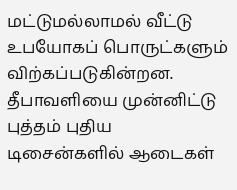மட்டுமல்லாமல் வீட்டு உபயோகப் பொருட்களும் விற்கப்படுகின்றன.  தீபாவளியை முன்னிட்டு புத்தம் புதிய டிசைன்களில் ஆடைகள்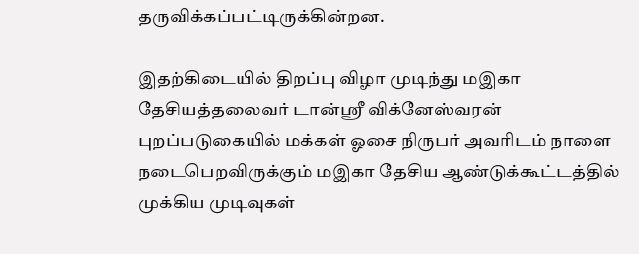தருவிக்கப்பட்டிருக்கின்றன.

இதற்கிடையில் திறப்பு விழா முடிந்து மஇகா தேசியத்தலைவர் டான்ஶ்ரீ விக்னேஸ்வரன்  புறப்படுகையில் மக்கள் ஓசை நிருபர் அவரிடம் நாளை நடைபெறவிருக்கும் மஇகா தேசிய ஆண்டுக்கூட்டத்தில் முக்கிய முடிவுகள்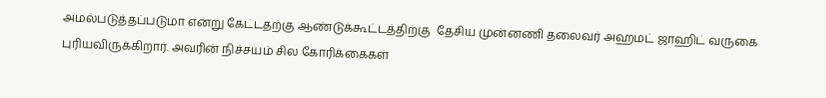அமல்படுத்தப்படுமா என்று கேட்டதற்கு ஆண்டுக்கூட்டத்திற்கு  தேசிய முன்னணி தலைவர் அஹமட் ஜாஹிட் வருகை புரியவிருக்கிறார். அவரின் நிச்சயம் சில கோரிக்கைகள்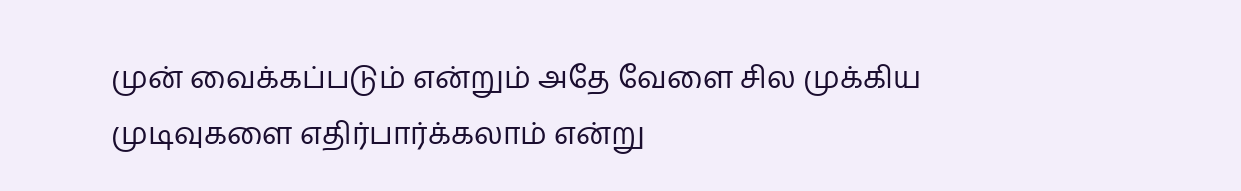முன் வைக்கப்படும் என்றும் அதே வேளை சில முக்கிய முடிவுகளை எதிர்பார்க்கலாம் என்று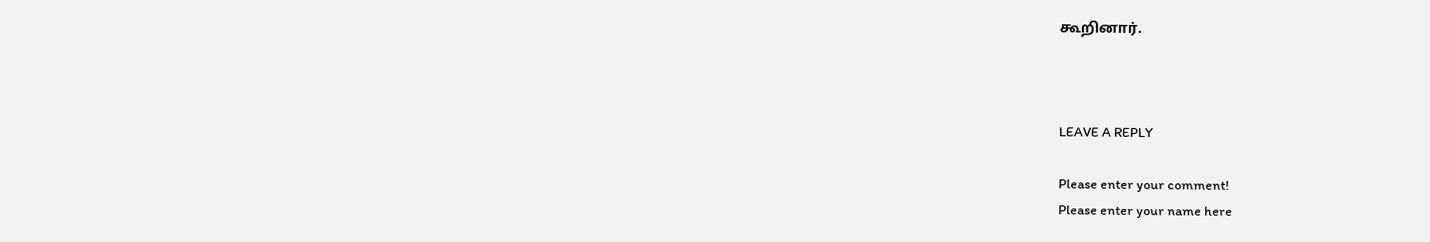கூறினார்.



LEAVE A REPLY

Please enter your comment!
Please enter your name here